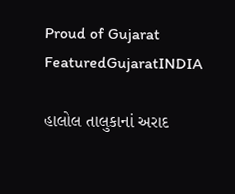Proud of Gujarat
FeaturedGujaratINDIA

હાલોલ તાલુકાનાં અરાદ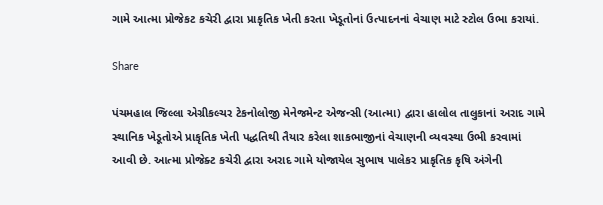ગામે આત્મા પ્રોજેકટ કચેરી દ્વારા પ્રાકૃતિક ખેતી કરતા ખેડૂતોનાં ઉત્પાદનનાં વેચાણ માટે સ્ટોલ ઉભા કરાયાં.

Share

પંચમહાલ જિલ્લા એગ્રીકલ્ચર ટેકનોલોજી મેનેજમેન્ટ એજન્સી (આત્મા) દ્વારા હાલોલ તાલુકાનાં અરાદ ગામે સ્થાનિક ખેડૂતોએ પ્રાકૃતિક ખેતી પદ્ધતિથી તૈયાર કરેલા શાકભાજીનાં વેચાણની વ્યવસ્થા ઉભી કરવામાં આવી છે. આત્મા પ્રોજેક્ટ કચેરી દ્વારા અરાદ ગામે યોજાયેલ સુભાષ પાલેકર પ્રાકૃતિક કૃષિ અંગેની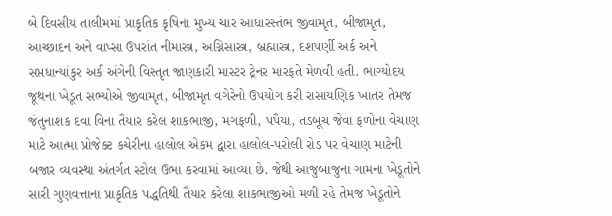બે દિવસીય તાલીમમાં પ્રાકૃતિક કૃષિના મુખ્ય ચાર આધારસ્તંભ જીવામૃત, બીજામૃત, આચ્છાદન અને વાપ્સા ઉપરાંત નીમાસ્ત્ર, અગ્નિસાસ્ત્ર, બ્રહ્માસ્ત્ર, દશપર્ણી અર્ક અને સપ્તધાન્યાંકુર અર્ક અંગેની વિસ્તૃત જાણકારી માસ્ટર ટ્રેનર મારફતે મેળવી હતી. ભાગ્યોદય જૂથના ખેડૂત સભ્યોએ જીવામૃત, બીજામૃત વગેરેનો ઉપયોગ કરી રાસાયણિક ખાતર તેમજ જંતુનાશક દવા વિના તૈયાર કરેલ શાકભાજી, મગફળી, પપૈયા, તડબૂચ જેવા ફળોના વેચાણ માટે આત્મા પ્રોજેક્ટ કચેરીના હાલોલ એકમ દ્વારા હાલોલ-પરોલી રોડ પર વેચાણ માટેની બજાર વ્યવસ્થા અંતર્ગત સ્ટોલ ઉભા કરવામાં આવ્યા છે. જેથી આજુબાજુના ગામના ખેડૂતોને સારી ગુણવત્તાના પ્રાકૃતિક પદ્ધતિથી તૈયાર કરેલા શાકભાજીઓ મળી રહે તેમજ ખેડૂતોને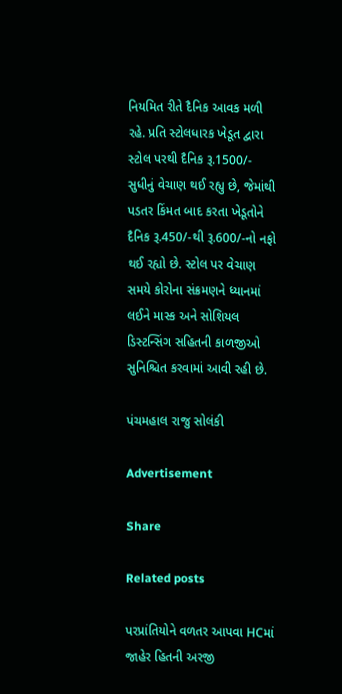નિયમિત રીતે દૈનિક આવક મળી રહે. પ્રતિ સ્ટોલધારક ખેડૂત દ્વારા સ્ટોલ પરથી દૈનિક રૂ.1500/- સુધીનું વેચાણ થઈ રહ્યુ છે, જેમાંથી પડતર કિંમત બાદ કરતા ખેડૂતોને દૈનિક રૂ.450/-થી રૂ.600/-નો નફો થઈ રહ્યો છે. સ્ટોલ પર વેચાણ સમયે કોરોના સંક્રમણને ધ્યાનમાં લઈને માસ્ક અને સોશિયલ ડિસ્ટન્સિંગ સહિતની કાળજીઓ સુનિશ્ચિત કરવામાં આવી રહી છે.

પંચમહાલ રાજુ સોલંકી

Advertisement

Share

Related posts

પરપ્રાંતિયોને વળતર આપવા HCમાં જાહેર હિતની અરજી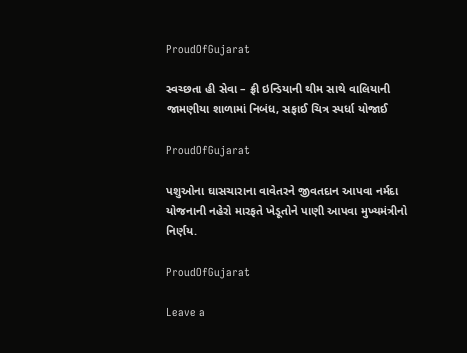ProudOfGujarat

સ્વચ્છતા હી સેવા – ફ્રી ઇન્ડિયાની થીમ સાથે વાલિયાની જામણીયા શાળામાં નિબંધ, સફાઈ ચિત્ર સ્પર્ધા યોજાઈ

ProudOfGujarat

પશુઓના ઘાસચારાના વાવેતરને જીવતદાન આપવા નર્મદા યોજનાની નહેરો મારફતે ખેડૂતોને પાણી આપવા મુખ્યમંત્રીનો નિર્ણય.

ProudOfGujarat

Leave a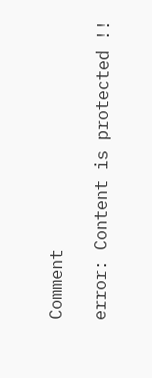Comment

error: Content is protected !!